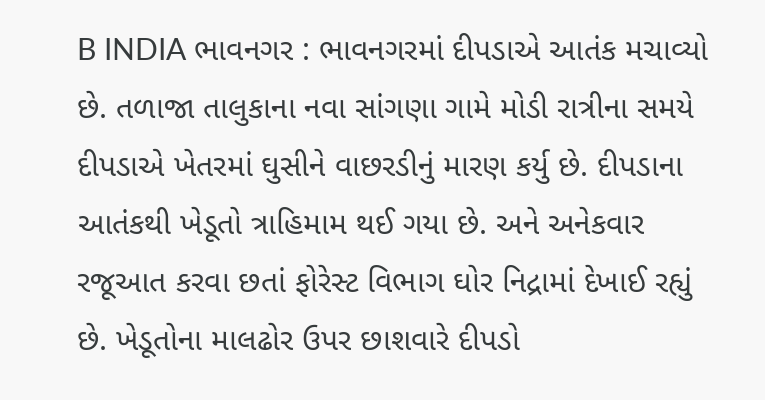B INDIA ભાવનગર : ભાવનગરમાં દીપડાએ આતંક મચાવ્યો છે. તળાજા તાલુકાના નવા સાંગણા ગામે મોડી રાત્રીના સમયે દીપડાએ ખેતરમાં ઘુસીને વાછરડીનું મારણ કર્યુ છે. દીપડાના આતંકથી ખેડૂતો ત્રાહિમામ થઈ ગયા છે. અને અનેકવાર રજૂઆત કરવા છતાં ફોરેસ્ટ વિભાગ ઘોર નિદ્રામાં દેખાઈ રહ્યું છે. ખેડૂતોના માલઢોર ઉપર છાશવારે દીપડો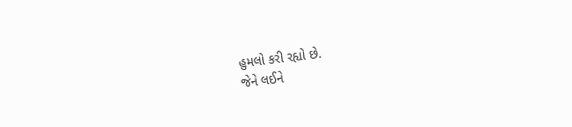હુમલો કરી રહ્યો છે.
જેને લઈને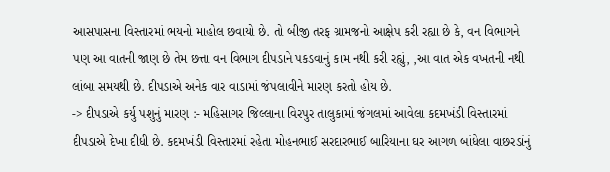આસપાસના વિસ્તારમાં ભયનો માહોલ છવાયો છે. તો બીજી તરફ ગ્રામજનો આક્ષેપ કરી રહ્યા છે કે, વન વિભાગને પણ આ વાતની જાણ છે તેમ છત્તા વન વિભાગ દીપડાને પકડવાનું કામ નથી કરી રહ્યું, ,આ વાત એક વખતની નથી લાંબા સમયથી છે. દીપડાએ અનેક વાર વાડામાં જંપલાવીને મારણ કરતો હોય છે.
-> દીપડાએ કર્યુ પશુનું મારણ :- મહિસાગર જિલ્લાના વિરપુર તાલુકામાં જંગલમાં આવેલા કદમખંડી વિસ્તારમાં દીપડાએ દેખા દીધી છે. કદમખંડી વિસ્તારમાં રહેતા મોહનભાઈ સરદારભાઈ બારિયાના ઘર આગળ બાંધેલા વાછરડાંનું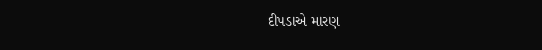દીપડાએ મારણ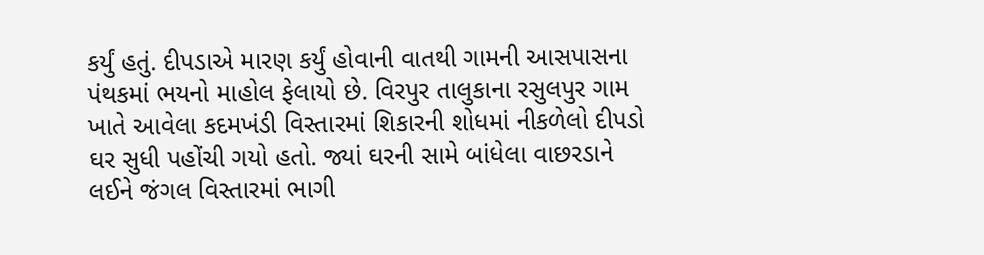કર્યું હતું. દીપડાએ મારણ કર્યું હોવાની વાતથી ગામની આસપાસના પંથકમાં ભયનો માહોલ ફેલાયો છે. વિરપુર તાલુકાના રસુલપુર ગામ ખાતે આવેલા કદમખંડી વિસ્તારમાં શિકારની શોધમાં નીકળેલો દીપડો ઘર સુધી પહોંચી ગયો હતો. જ્યાં ઘરની સામે બાંધેલા વાછરડાને લઈને જંગલ વિસ્તારમાં ભાગી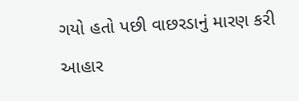ગયો હતો પછી વાછરડાનું મારણ કરી આહાર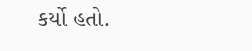કર્યો હતો.